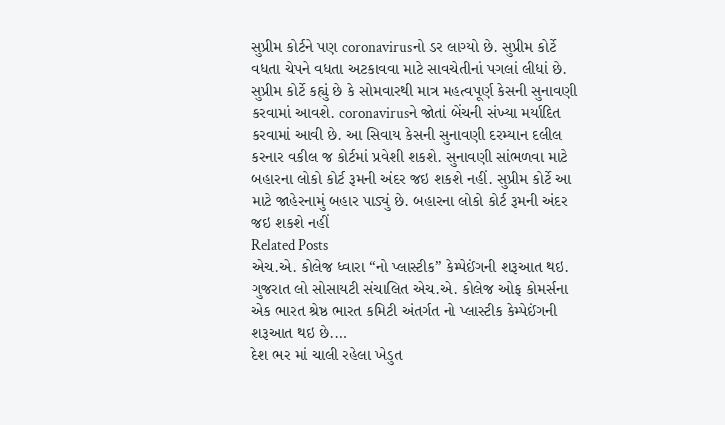સુપ્રીમ કોર્ટને પણ coronavirusનો ડર લાગ્યો છે. સુપ્રીમ કોર્ટે વધતા ચેપને વધતા અટકાવવા માટે સાવચેતીનાં પગલાં લીધાં છે. સુપ્રીમ કોર્ટે કહ્યું છે કે સોમવારથી માત્ર મહત્વપૂર્ણ કેસની સુનાવણી કરવામાં આવશે. coronavirusને જોતાં બેંચની સંખ્યા મર્યાદિત કરવામાં આવી છે. આ સિવાય કેસની સુનાવણી દરમ્યાન દલીલ કરનાર વકીલ જ કોર્ટમાં પ્રવેશી શકશે. સુનાવણી સાંભળવા માટે બહારના લોકો કોર્ટ રૂમની અંદર જઇ શકશે નહીં. સુપ્રીમ કોર્ટે આ માટે જાહેરનામું બહાર પાડ્યું છે. બહારના લોકો કોર્ટ રૂમની અંદર જઇ શકશે નહીં
Related Posts
એચ.એ. કોલેજ ધ્વારા “નો પ્લાસ્ટીક” કેમ્પેઈંગની શરૂઆત થઇ.
ગુજરાત લો સોસાયટી સંચાલિત એચ.એ. કોલેજ ઓફ કોમર્સના એક ભારત શ્રેષ્ઠ ભારત કમિટી અંતર્ગત નો પ્લાસ્ટીક કેમ્પેઈંગની શરૂઆત થઇ છે.…
દેશ ભર માં ચાલી રહેલા ખેડુત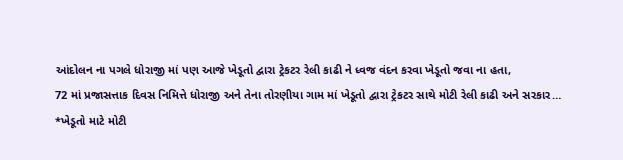આંદોલન ના પગલે ધોરાજી માં પણ આજે ખેડૂતો દ્વારા ટ્રેકટર રેલી કાઢી ને ધ્વજ વંદન કરવા ખેડૂતો જવા ના હતા,
72 માં પ્રજાસત્તાક દિવસ નિમિત્તે ધોરાજી અને તેના તોરણીયા ગામ માં ખેડૂતો દ્વારા ટ્રેકટર સાથે મોટી રેલી કાઢી અને સરકાર…
*ખેડૂતો માટે મોટી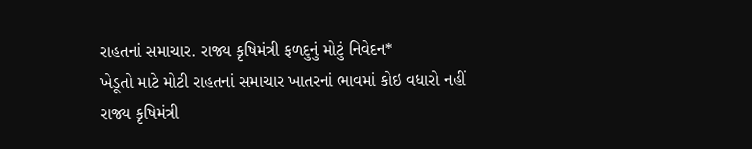રાહતનાં સમાચાર. રાજ્ય કૃષિમંત્રી ફળદુનું મોટું નિવેદન*
ખેડૂતો માટે મોટી રાહતનાં સમાચાર ખાતરનાં ભાવમાં કોઇ વધારો નહીં રાજ્ય કૃષિમંત્રી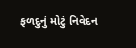ફળદુનું મોટું નિવેદન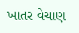ખાતર વેચાણ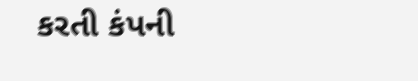કરતી કંપની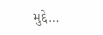મુદ્દે…